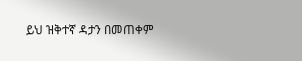ይህ ዝቅተኛ ዳታን በመጠቀም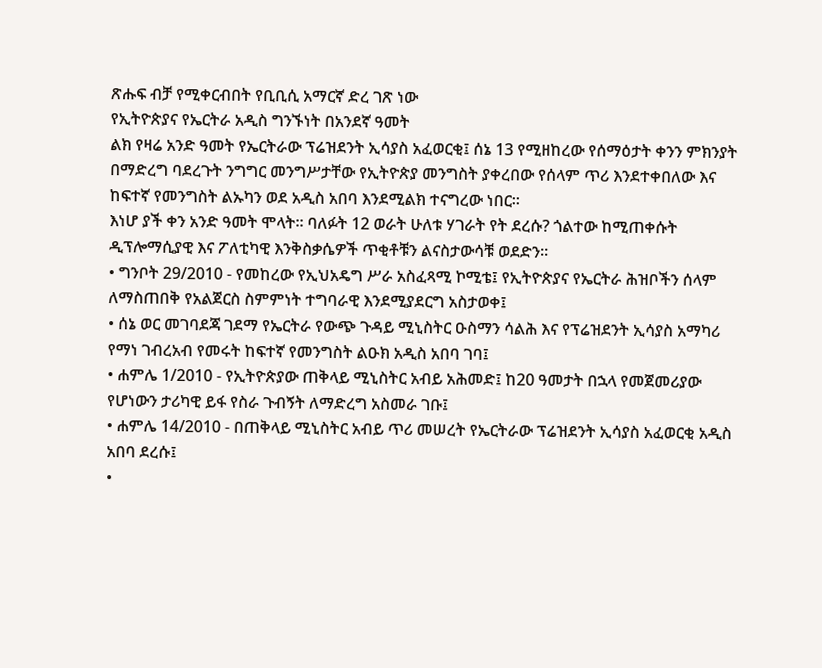ጽሑፍ ብቻ የሚቀርብበት የቢቢሲ አማርኛ ድረ ገጽ ነው
የኢትዮጵያና የኤርትራ አዲስ ግንኙነት በአንደኛ ዓመት
ልክ የዛሬ አንድ ዓመት የኤርትራው ፕሬዝደንት ኢሳያስ አፈወርቂ፤ ሰኔ 13 የሚዘከረው የሰማዕታት ቀንን ምክንያት በማድረግ ባደረጉት ንግግር መንግሥታቸው የኢትዮጵያ መንግስት ያቀረበው የሰላም ጥሪ እንደተቀበለው እና ከፍተኛ የመንግስት ልኡካን ወደ አዲስ አበባ እንደሚልክ ተናግረው ነበር።
እነሆ ያች ቀን አንድ ዓመት ሞላት። ባለፉት 12 ወራት ሁለቱ ሃገራት የት ደረሱ? ጎልተው ከሚጠቀሱት ዲፕሎማሲያዊ እና ፖለቲካዊ እንቅስቃሴዎች ጥቂቶቹን ልናስታውሳቹ ወደድን።
• ግንቦት 29/2010 - የመከረው የኢህአዴግ ሥራ አስፈጻሚ ኮሚቴ፤ የኢትዮጵያና የኤርትራ ሕዝቦችን ሰላም ለማስጠበቅ የአልጀርስ ስምምነት ተግባራዊ እንደሚያደርግ አስታወቀ፤
• ሰኔ ወር መገባደጃ ገደማ የኤርትራ የውጭ ጉዳይ ሚኒስትር ዑስማን ሳልሕ እና የፕሬዝደንት ኢሳያስ አማካሪ የማነ ገብረአብ የመሩት ከፍተኛ የመንግስት ልዑክ አዲስ አበባ ገባ፤
• ሐምሌ 1/2010 - የኢትዮጵያው ጠቅላይ ሚኒስትር አብይ አሕመድ፤ ከ20 ዓመታት በኋላ የመጀመሪያው የሆነውን ታሪካዊ ይፋ የስራ ጉብኝት ለማድረግ አስመራ ገቡ፤
• ሐምሌ 14/2010 - በጠቅላይ ሚኒስትር አብይ ጥሪ መሠረት የኤርትራው ፕሬዝደንት ኢሳያስ አፈወርቂ አዲስ አበባ ደረሱ፤
•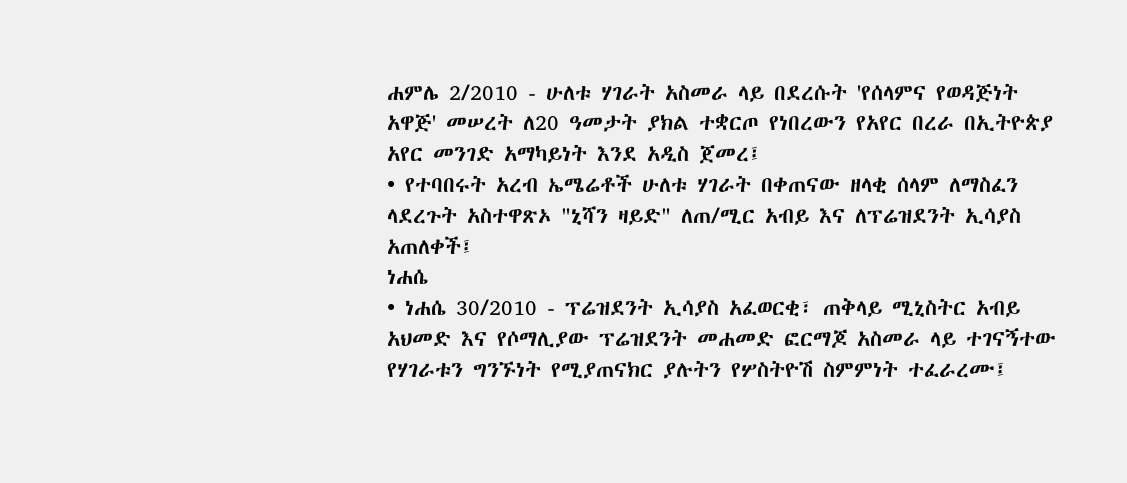ሐምሌ 2/2010 - ሁለቱ ሃገራት አስመራ ላይ በደረሱት 'የሰላምና የወዳጅነት አዋጅ' መሠረት ለ20 ዓመታት ያክል ተቋርጦ የነበረውን የአየር በረራ በኢትዮጵያ አየር መንገድ አማካይነት እንደ አዲስ ጀመረ፤
• የተባበሩት አረብ ኤሜሬቶች ሁለቱ ሃገራት በቀጠናው ዘላቂ ሰላም ለማስፈን ላደረጉት አስተዋጽኦ "ኒሻን ዛይድ" ለጠ/ሚር አብይ እና ለፕሬዝደንት ኢሳያስ አጠለቀች፤
ነሐሴ
• ነሐሴ 30/2010 - ፕሬዝደንት ኢሳያስ አፈወርቂ፣ ጠቅላይ ሚኒስትር አብይ አህመድ እና የሶማሊያው ፕሬዝደንት መሐመድ ፎርማጆ አስመራ ላይ ተገናኝተው የሃገራቱን ግንኙነት የሚያጠናክር ያሉትን የሦስትዮሽ ስምምነት ተፈራረሙ፤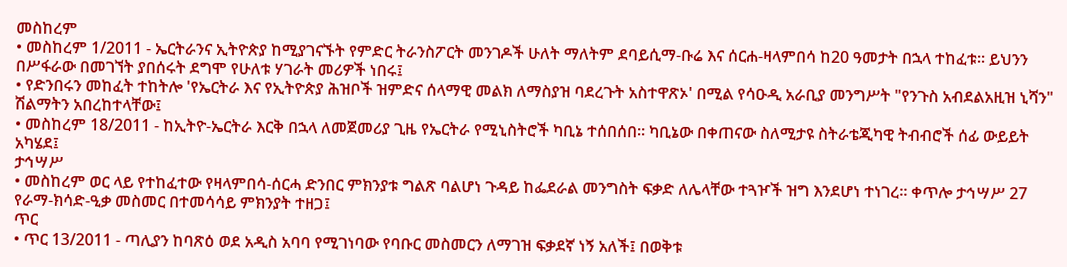መስከረም
• መስከረም 1/2011 - ኤርትራንና ኢትዮጵያ ከሚያገናኙት የምድር ትራንስፖርት መንገዶች ሁለት ማለትም ደባይሲማ-ቡሬ እና ሰርሐ-ዛላምበሳ ከ20 ዓመታት በኋላ ተከፈቱ። ይህንን በሥፋራው በመገኘት ያበሰሩት ደግሞ የሁለቱ ሃገራት መሪዎች ነበሩ፤
• የድንበሩን መከፈት ተከትሎ 'የኤርትራ እና የኢትዮጵያ ሕዝቦች ዝምድና ሰላማዊ መልክ ለማስያዝ ባደረጉት አስተዋጽኦ' በሚል የሳዑዲ አራቢያ መንግሥት "የንጉስ አብደልአዚዝ ኒሻን" ሽልማትን አበረከተላቸው፤
• መስከረም 18/2011 - ከኢትዮ-ኤርትራ እርቅ በኋላ ለመጀመሪያ ጊዜ የኤርትራ የሚኒስትሮች ካቢኔ ተሰበሰበ። ካቢኔው በቀጠናው ስለሚታዩ ስትራቴጂካዊ ትብብሮች ሰፊ ውይይት አካሄደ፤
ታኅሣሥ
• መስከረም ወር ላይ የተከፈተው የዛላምበሳ-ሰርሓ ድንበር ምክንያቱ ግልጽ ባልሆነ ጉዳይ ከፌደራል መንግስት ፍቃድ ለሌላቸው ተጓዦች ዝግ እንደሆነ ተነገረ። ቀጥሎ ታኅሣሥ 27 የራማ-ክሳድ-ዒቃ መስመር በተመሳሳይ ምክንያት ተዘጋ፤
ጥር
• ጥር 13/2011 - ጣሊያን ከባጽዕ ወደ አዲስ አባባ የሚገነባው የባቡር መስመርን ለማገዝ ፍቃደኛ ነኝ አለች፤ በወቅቱ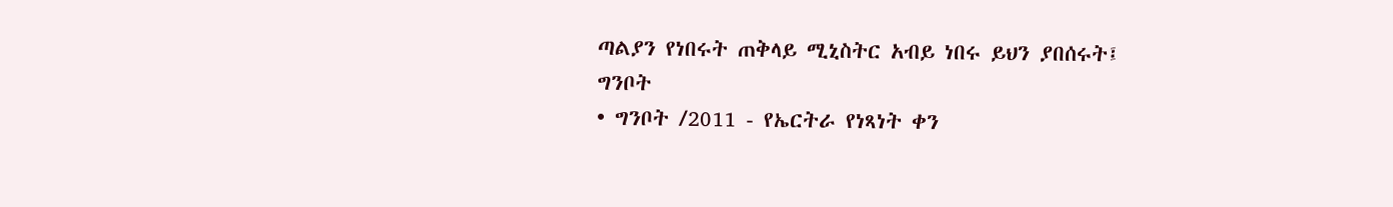ጣልያን የነበሩት ጠቅላይ ሚኒስትር አብይ ነበሩ ይህን ያበሰሩት፤
ግንቦት
• ግንቦት /2011 - የኤርትራ የነጻነት ቀን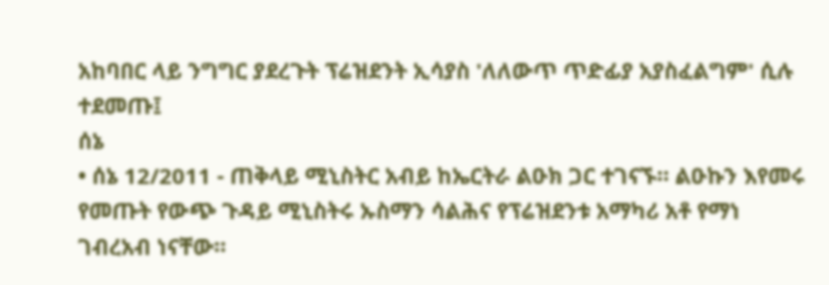አከባበር ላይ ንግግር ያደረጉት ፕሬዝደንት ኢሳያስ 'ለለውጥ ጥድፊያ አያስፈልግም' ሲሉ ተደመጡ፤
ሰኔ
• ሰኔ 12/2011 - ጠቅላይ ሚኒስትር አብይ ከኤርትራ ልዑክ ጋር ተገናኙ። ልዑኩን እየመሩ የመጡት የውጭ ጉዳይ ሚኒስትሩ ኡስማን ሳልሕና የፕሬዝደንቱ አማካሪ አቶ የማነ ገብረአብ ነናቸው።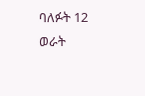ባለፉት 12 ወራት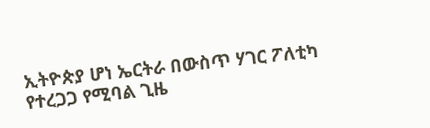ኢትዮጵያ ሆነ ኤርትራ በውስጥ ሃገር ፖለቲካ የተረጋጋ የሚባል ጊዜ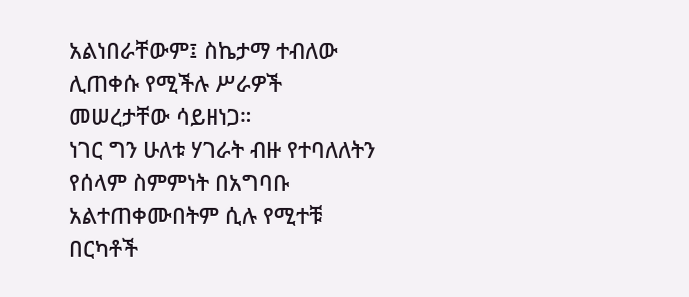አልነበራቸውም፤ ስኬታማ ተብለው ሊጠቀሱ የሚችሉ ሥራዎች መሠረታቸው ሳይዘነጋ።
ነገር ግን ሁለቱ ሃገራት ብዙ የተባለለትን የሰላም ስምምነት በአግባቡ አልተጠቀሙበትም ሲሉ የሚተቹ በርካቶች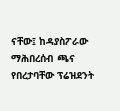ናቸው፤ ከዳያስፖራው ማሕበረሰብ ጫና የበረታባቸው ፕሬዝደንት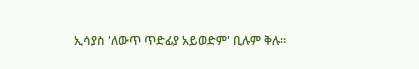ኢሳያስ 'ለውጥ ጥድፊያ አይወድም' ቢሉም ቅሉ።